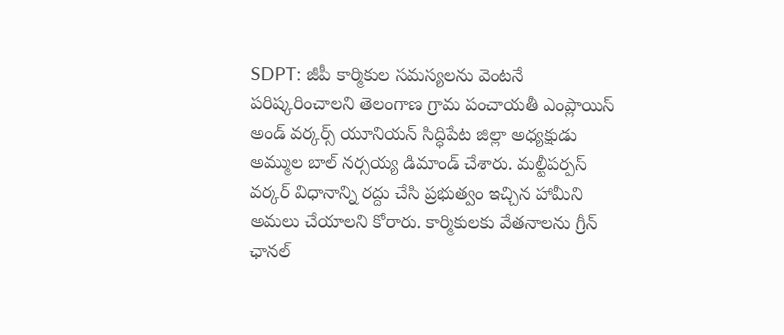SDPT: జీపీ కార్మికుల సమస్యలను వెంటనే పరిష్కరించాలని తెలంగాణ గ్రామ పంచాయతీ ఎంప్లాయిస్ అండ్ వర్కర్స్ యూనియన్ సిద్ధిపేట జిల్లా అధ్యక్షుడు అమ్ముల బాల్ నర్సయ్య డిమాండ్ చేశారు. మల్టీపర్పస్ వర్కర్ విధానాన్ని రద్దు చేసి ప్రభుత్వం ఇచ్చిన హామీని అమలు చేయాలని కోరారు. కార్మికులకు వేతనాలను గ్రీన్ ఛానల్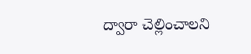ద్వారా చెల్లించాలని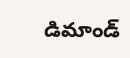డిమాండ్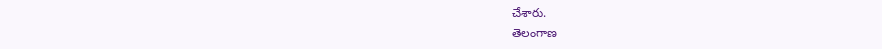చేశారు.
తెలంగాణ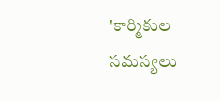'కార్మికుల సమస్యలు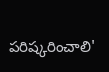పరిష్కరించాలి'